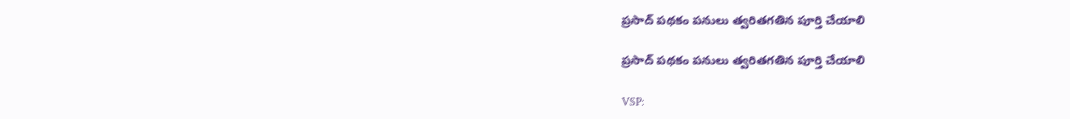ప్రసాద్ పథకం పనులు త్వరితగతిన పూర్తి చేయాలి

ప్రసాద్ పథకం పనులు త్వరితగతిన పూర్తి చేయాలి

VSP: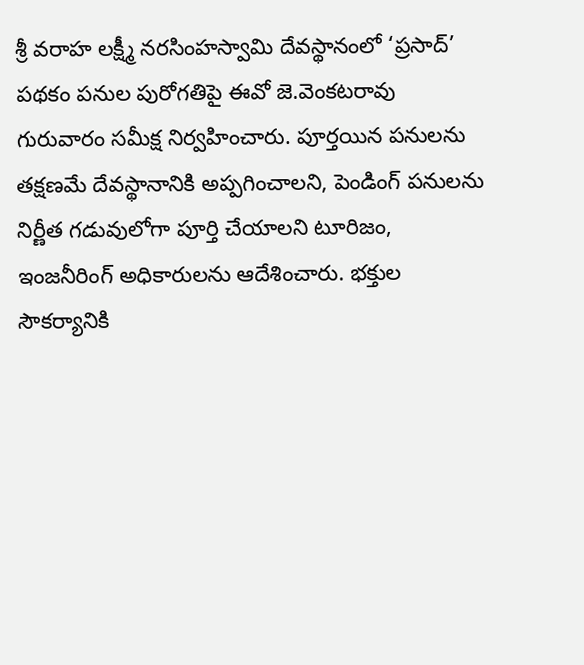శ్రీ వరాహ లక్ష్మీ నరసింహస్వామి దేవస్థానంలో ‘ప్రసాద్’ పథకం పనుల పురోగతిపై ఈవో జె.వెంకటరావు గురువారం సమీక్ష నిర్వహించారు. పూర్తయిన పనులను తక్షణమే దేవస్థానానికి అప్పగించాలని, పెండింగ్ పనులను నిర్ణీత గడువులోగా పూర్తి చేయాలని టూరిజం, ఇంజనీరింగ్ అధికారులను ఆదేశించారు. భక్తుల సౌకర్యానికి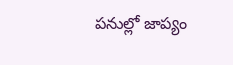పనుల్లో జాప్యం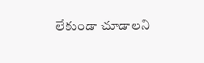లేకుండా చూడాలని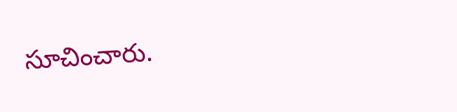సూచించారు.